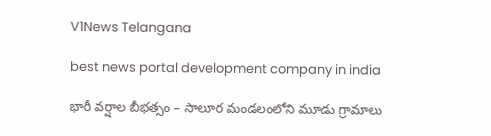V1News Telangana

best news portal development company in india

భారీ వర్షాల బీభత్సం – సాలూర మండలంలోని మూడు గ్రామాలు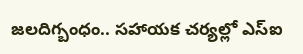జలదిగ్బంధం.. సహాయక చర్యల్లో ఎస్ఐ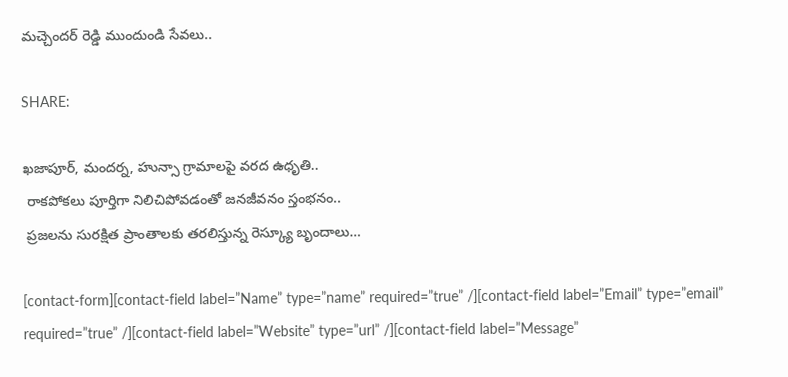మచ్చెందర్ రెడ్డి ముందుండి సేవలు..

SHARE:

ఖజాపూర్, మందర్న, హున్సా గ్రామాలపై వరద ఉధృతి..
 రాకపోకలు పూర్తిగా నిలిచిపోవడంతో జనజీవనం స్తంభనం..
 ప్రజలను సురక్షిత ప్రాంతాలకు తరలిస్తున్న రెస్క్యూ బృందాలు…

[contact-form][contact-field label=”Name” type=”name” required=”true” /][contact-field label=”Email” type=”email” required=”true” /][contact-field label=”Website” type=”url” /][contact-field label=”Message”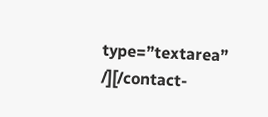type=”textarea” /][/contact-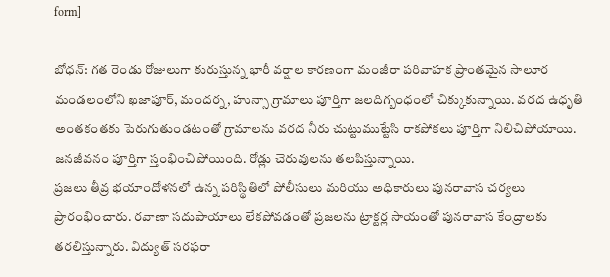form]

బోధన్: గత రెండు రోజులుగా కురుస్తున్న భారీ వర్షాల కారణంగా మంజీరా పరివాహక ప్రాంతమైన సాలూర మండలంలోని ఖజాపూర్, మందర్న, హున్సా గ్రామాలు పూర్తిగా జలదిగ్బంధంలో చిక్కుకున్నాయి. వరద ఉధృతి అంతకంతకు పెరుగుతుండటంతో గ్రామాలను వరద నీరు చుట్టుముట్టేసి రాకపోకలు పూర్తిగా నిలిచిపోయాయి. జనజీవనం పూర్తిగా స్తంభించిపోయింది. రోడ్లు చెరువులను తలపిస్తున్నాయి.
ప్రజలు తీవ్ర భయాందోళనలో ఉన్న పరిస్థితిలో పోలీసులు మరియు అధికారులు పునరావాస చర్యలు ప్రారంభించారు. రవాణా సదుపాయాలు లేకపోవడంతో ప్రజలను ట్రాక్టర్ల సాయంతో పునరావాస కేంద్రాలకు తరలిస్తున్నారు. విద్యుత్ సరఫరా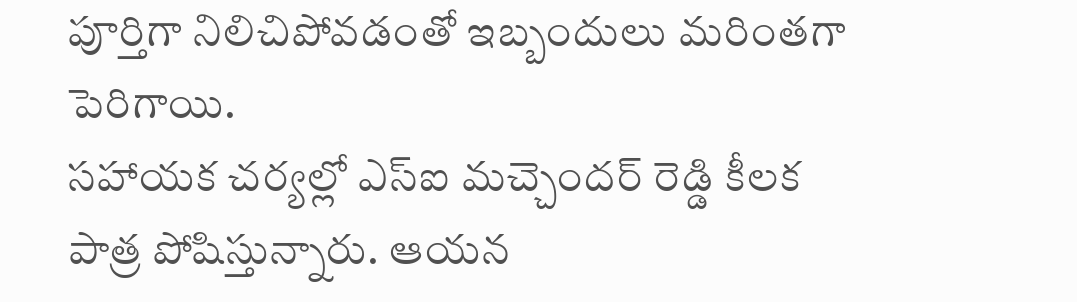పూర్తిగా నిలిచిపోవడంతో ఇబ్బందులు మరింతగా పెరిగాయి.
సహాయక చర్యల్లో ఎస్ఐ మచ్చెందర్ రెడ్డి కీలక పాత్ర పోషిస్తున్నారు. ఆయన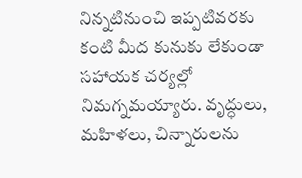నిన్నటినుంచి ఇప్పటివరకు కంటి మీద కునుకు లేకుండా సహాయక చర్యల్లో నిమగ్నమయ్యారు. వృద్ధులు, మహిళలు, చిన్నారులను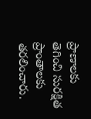ప్రాణాలకు తెగించి సురక్షిత ప్రాంతాలకు తరలించారు.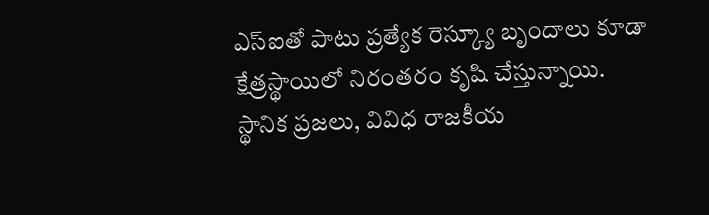ఎస్ఐతో పాటు ప్రత్యేక రెస్క్యూ బృందాలు కూడా క్షేత్రస్థాయిలో నిరంతరం కృషి చేస్తున్నాయి.
స్థానిక ప్రజలు, వివిధ రాజకీయ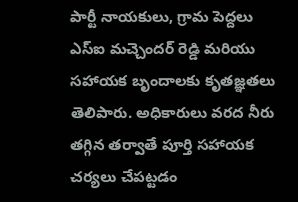పార్టీ నాయకులు, గ్రామ పెద్దలు ఎస్ఐ మచ్చెందర్ రెడ్డి మరియు సహాయక బృందాలకు కృతజ్ఞతలు తెలిపారు. అధికారులు వరద నీరు తగ్గిన తర్వాతే పూర్తి సహాయక చర్యలు చేపట్టడం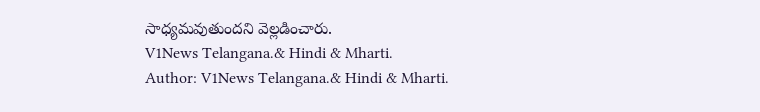సాధ్యమవుతుందని వెల్లడించారు.
V1News Telangana.& Hindi & Mharti.
Author: V1News Telangana.& Hindi & Mharti.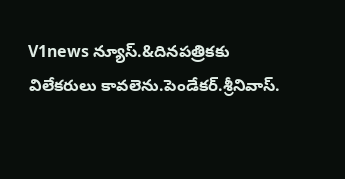V1news న్యూస్.&దినపత్రికకు విలేకరులు కావలెను.పెండేకర్.శ్రీనివాస్.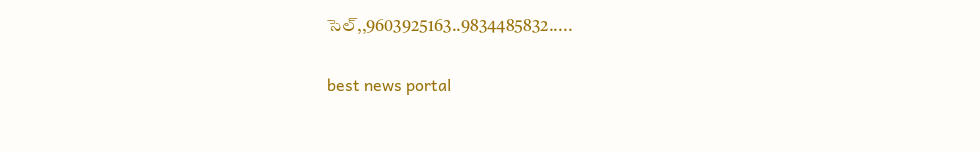సెల్,,9603925163..9834485832.....

best news portal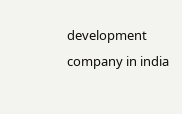development company in india